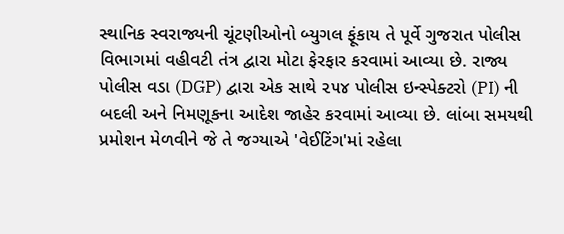સ્થાનિક સ્વરાજ્યની ચૂંટણીઓનો બ્યુગલ ફૂંકાય તે પૂર્વે ગુજરાત પોલીસ વિભાગમાં વહીવટી તંત્ર દ્વારા મોટા ફેરફાર કરવામાં આવ્યા છે. રાજ્ય પોલીસ વડા (DGP) દ્વારા એક સાથે ૨૫૪ પોલીસ ઇન્સ્પેક્ટરો (PI) ની બદલી અને નિમણૂકના આદેશ જાહેર કરવામાં આવ્યા છે. લાંબા સમયથી પ્રમોશન મેળવીને જે તે જગ્યાએ 'વેઈટિંગ'માં રહેલા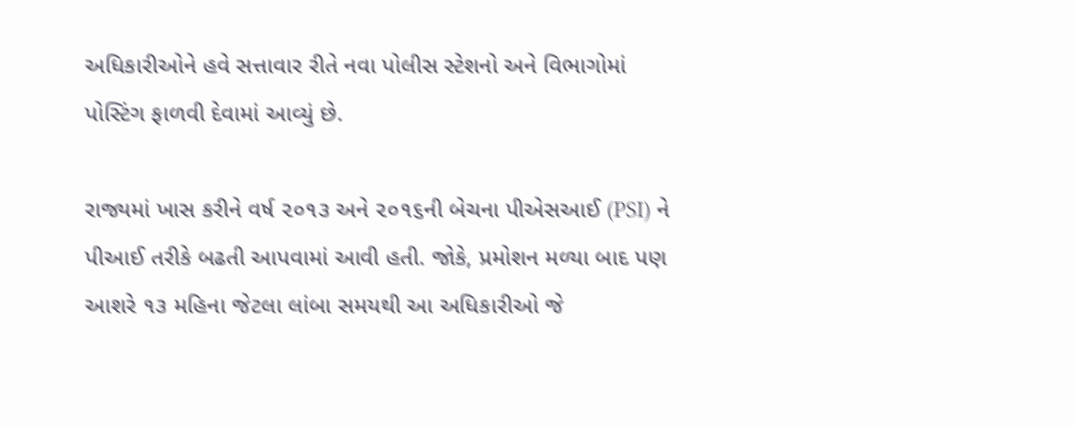અધિકારીઓને હવે સત્તાવાર રીતે નવા પોલીસ સ્ટેશનો અને વિભાગોમાં પોસ્ટિંગ ફાળવી દેવામાં આવ્યું છે.

રાજ્યમાં ખાસ કરીને વર્ષ ૨૦૧૩ અને ૨૦૧૬ની બેચના પીએસઆઈ (PSI) ને પીઆઈ તરીકે બઢતી આપવામાં આવી હતી. જોકે, પ્રમોશન મળ્યા બાદ પણ આશરે ૧૩ મહિના જેટલા લાંબા સમયથી આ અધિકારીઓ જે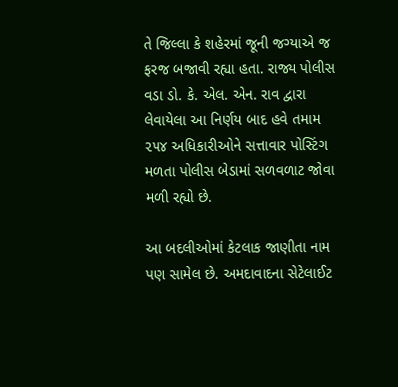તે જિલ્લા કે શહેરમાં જૂની જગ્યાએ જ ફરજ બજાવી રહ્યા હતા. રાજ્ય પોલીસ વડા ડો. કે. એલ. એન. રાવ દ્વારા લેવાયેલા આ નિર્ણય બાદ હવે તમામ ૨૫૪ અધિકારીઓને સત્તાવાર પોસ્ટિંગ મળતા પોલીસ બેડામાં સળવળાટ જોવા મળી રહ્યો છે.

આ બદલીઓમાં કેટલાક જાણીતા નામ પણ સામેલ છે. અમદાવાદના સેટેલાઈટ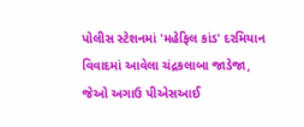પોલીસ સ્ટેશનમાં 'મહેફિલ કાંડ' દરમિયાન વિવાદમાં આવેલા ચંદ્રકલાબા જાડેજા, જેઓ અગાઉ પીએસઆઈ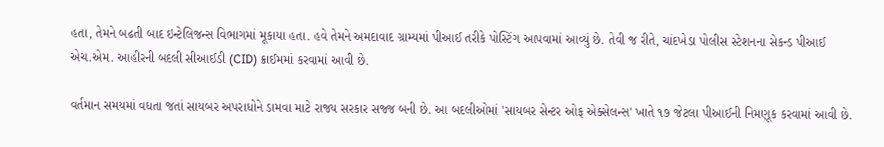હતા, તેમને બઢતી બાદ ઇન્ટેલિજન્સ વિભાગમાં મૂકાયા હતા. હવે તેમને અમદાવાદ ગ્રામ્યમાં પીઆઈ તરીકે પોસ્ટિંગ આપવામાં આવ્યું છે. તેવી જ રીતે, ચાંદખેડા પોલીસ સ્ટેશનના સેકન્ડ પીઆઈ એચ.એમ. આહીરની બદલી સીઆઈડી (CID) ક્રાઈમમાં કરવામાં આવી છે.

વર્તમાન સમયમાં વધતા જતાં સાયબર અપરાધોને ડામવા માટે રાજ્ય સરકાર સજ્જ બની છે. આ બદલીઓમાં 'સાયબર સેન્ટર ઓફ એક્સેલન્સ' ખાતે ૧૭ જેટલા પીઆઈની નિમણૂક કરવામાં આવી છે.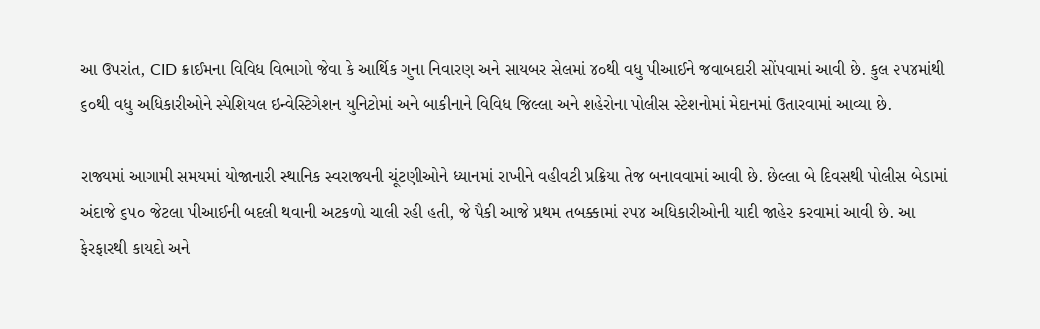આ ઉપરાંત, CID ક્રાઈમના વિવિધ વિભાગો જેવા કે આર્થિક ગુના નિવારણ અને સાયબર સેલમાં ૪૦થી વધુ પીઆઈને જવાબદારી સોંપવામાં આવી છે. કુલ ૨૫૪માંથી ૬૦થી વધુ અધિકારીઓને સ્પેશિયલ ઇન્વેસ્ટિગેશન યુનિટોમાં અને બાકીનાને વિવિધ જિલ્લા અને શહેરોના પોલીસ સ્ટેશનોમાં મેદાનમાં ઉતારવામાં આવ્યા છે.

રાજ્યમાં આગામી સમયમાં યોજાનારી સ્થાનિક સ્વરાજ્યની ચૂંટણીઓને ધ્યાનમાં રાખીને વહીવટી પ્રક્રિયા તેજ બનાવવામાં આવી છે. છેલ્લા બે દિવસથી પોલીસ બેડામાં અંદાજે ૬૫૦ જેટલા પીઆઈની બદલી થવાની અટકળો ચાલી રહી હતી, જે પૈકી આજે પ્રથમ તબક્કામાં ૨૫૪ અધિકારીઓની યાદી જાહેર કરવામાં આવી છે. આ ફેરફારથી કાયદો અને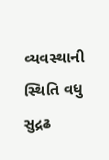વ્યવસ્થાની સ્થિતિ વધુ સુદ્રઢ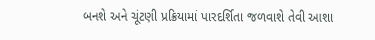બનશે અને ચૂંટણી પ્રક્રિયામાં પારદર્શિતા જળવાશે તેવી આશા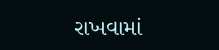રાખવામાં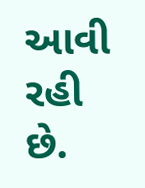આવી રહી છે.